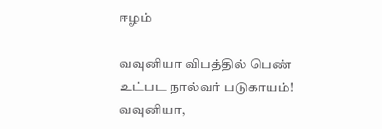ஈழம்

வவுனியா விபத்தில் பெண் உட்பட நால்வர் படுகாயம்! வவுனியா,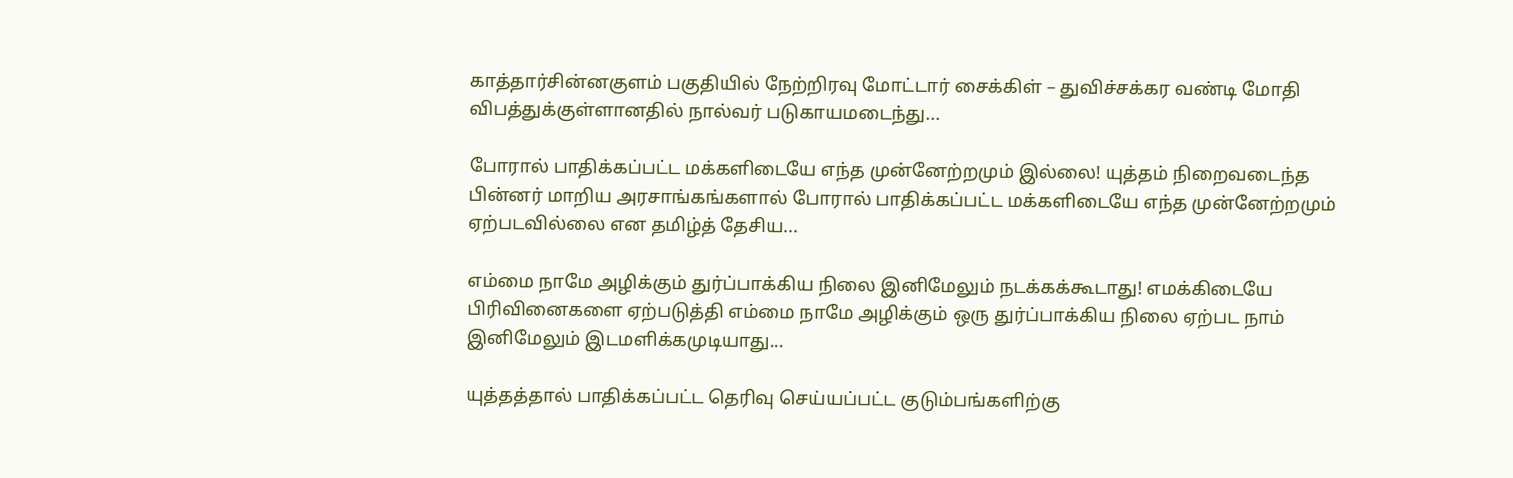காத்தார்சின்னகுளம் பகுதியில் நேற்றிரவு மோட்டார் சைக்கிள் – துவிச்சக்கர வண்டி மோதி விபத்துக்குள்ளானதில் நால்வர் படுகாயமடைந்து...

போரால் பாதிக்கப்பட்ட மக்களிடையே எந்த முன்னேற்றமும் இல்லை! யுத்தம் நிறைவடைந்த பின்னர் மாறிய அரசாங்கங்களால் போரால் பாதிக்கப்பட்ட மக்களிடையே எந்த முன்னேற்றமும் ஏற்படவில்லை என தமிழ்த் தேசிய...

எம்மை நாமே அழிக்கும் துர்ப்பாக்கிய நிலை இனிமேலும் நடக்கக்கூடாது! எமக்கிடையே பிரிவினைகளை ஏற்படுத்தி எம்மை நாமே அழிக்கும் ஒரு துர்ப்பாக்கிய நிலை ஏற்பட நாம் இனிமேலும் இடமளிக்கமுடியாது...

யுத்தத்தால் பாதிக்கப்பட்ட தெரிவு செய்யப்பட்ட குடும்பங்களிற்கு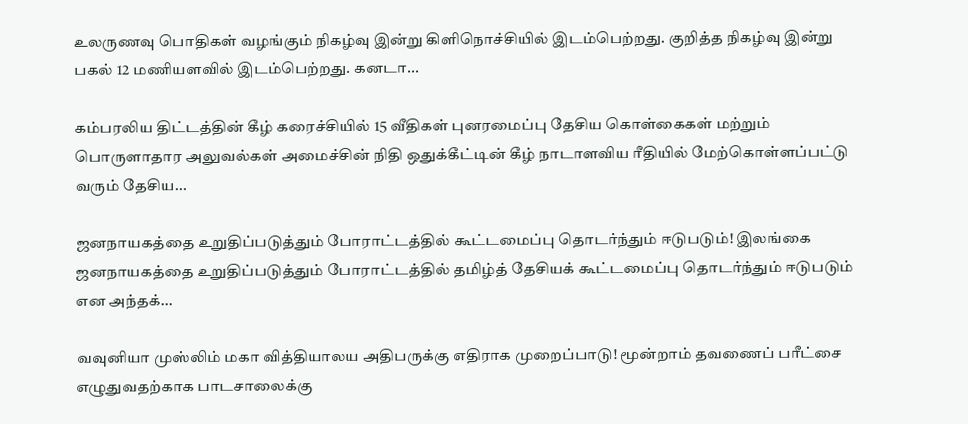உலருணவு பொதிகள் வழங்கும் நிகழ்வு இன்று கிளிநொச்சியில் இடம்பெற்றது. குறித்த நிகழ்வு இன்று பகல் 12 மணியளவில் இடம்பெற்றது. கனடா...

கம்பரலிய திட்டத்தின் கீழ் கரைச்சியில் 15 வீதிகள் புனரமைப்பு தேசிய கொள்கைகள் மற்றும் பொருளாதார அலுவல்கள் அமைச்சின் நிதி ஒதுக்கீட்டின் கீழ் நாடாளவிய ரீதியில் மேற்கொள்ளப்பட்டு வரும் தேசிய...

ஜனநாயகத்தை உறுதிப்படுத்தும் போராட்டத்தில் கூட்டமைப்பு தொடர்ந்தும் ஈடுபடும்! இலங்கை ஜனநாயகத்தை உறுதிப்படுத்தும் போராட்டத்தில் தமிழ்த் தேசியக் கூட்டமைப்பு தொடர்ந்தும் ஈடுபடும் என அந்தக்...

வவுனியா முஸ்லிம் மகா வித்தியாலய அதிபருக்கு எதிராக முறைப்பாடு! மூன்றாம் தவணைப் பரீட்சை எழுதுவதற்காக பாடசாலைக்கு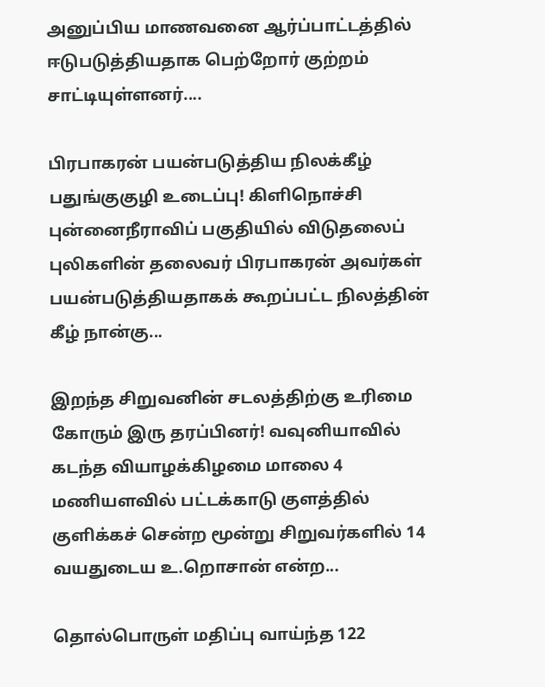அனுப்பிய மாணவனை ஆர்ப்பாட்டத்தில் ஈடுபடுத்தியதாக பெற்றோர் குற்றம் சாட்டியுள்ளனர்....

பிரபாகரன் பயன்படுத்திய நிலக்கீழ் பதுங்குகுழி உடைப்பு! கிளிநொச்சி புன்னைநீராவிப் பகுதியில் விடுதலைப் புலிகளின் தலைவர் பிரபாகரன் அவர்கள் பயன்படுத்தியதாகக் கூறப்பட்ட நிலத்தின் கீழ் நான்கு...

இறந்த சிறுவனின் சடலத்திற்கு உரிமை கோரும் இரு தரப்பினர்! வவுனியாவில் கடந்த வியாழக்கிழமை மாலை 4 மணியளவில் பட்டக்காடு குளத்தில் குளிக்கச் சென்ற மூன்று சிறுவர்களில் 14 வயதுடைய உ.றொசான் என்ற...

தொல்பொருள் மதிப்பு வாய்ந்த 122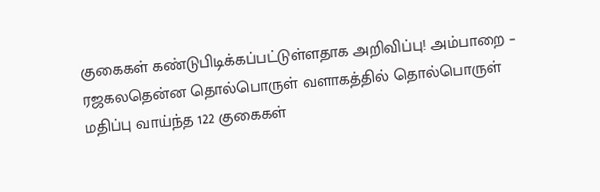குகைகள் கண்டுபிடிக்கப்பட்டுள்ளதாக அறிவிப்பு! அம்பாறை – ரஜகலதென்ன தொல்பொருள் வளாகத்தில் தொல்பொருள் மதிப்பு வாய்ந்த 122 குகைகள்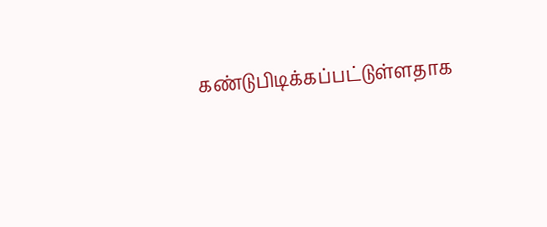கண்டுபிடிக்கப்பட்டுள்ளதாக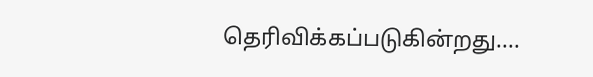தெரிவிக்கப்படுகின்றது....